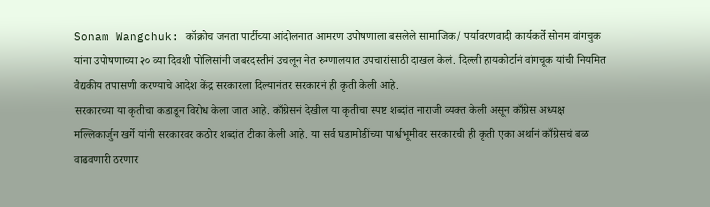Sonam Wangchuk: कॉक्रोच जनता पार्टीच्या आंदोलनात आमरण उपोषणाला बसलेले सामाजिक/ पर्यावरणवादी कार्यकर्ते सोनम वांगचुक यांना उपोषणाच्या २० व्या दिवशी पोलिसांनी जबरदस्तीनं उचलून नेत रुग्णालयात उपचारांसाठी दाखल केलं. दिल्ली हायकोर्टानं वांगचूक यांची नियमित वैद्यकीय तपासणी करण्याचे आदेश केंद्र सरकारला दिल्यानंतर सरकारनं ही कृती केली आहे.
सरकारच्या या कृतीचा कडाडून विरोध केला जात आहे. काँग्रेसनं देखील या कृतीचा स्पष्ट शब्दांत नाराजी व्यक्त केली असून काँग्रेस अध्यक्ष मल्लिकार्जुन खर्गे यांनी सरकारवर कठोर शब्दांत टीका केली आहे. या सर्व घडामोडींच्या पार्श्वभूमीवर सरकारची ही कृती एका अर्थानं काँग्रेसचं बळ वाढवणारी ठरणार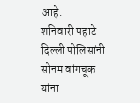आहे.
शनिवारी पहाटे दिल्ली पोलिसांनी सोनम वांगचूक यांना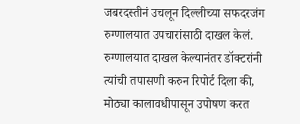जबरदस्तीनं उचलून दिल्लीच्या सफदरजंग रुग्णालयात उपचारांसाठी दाखल केलं. रुग्णालयात दाखल केल्यानंतर डॉक्टरांनी त्यांची तपासणी करुन रिपोर्ट दिला की, मोठ्या कालावधीपासून उपोषण करत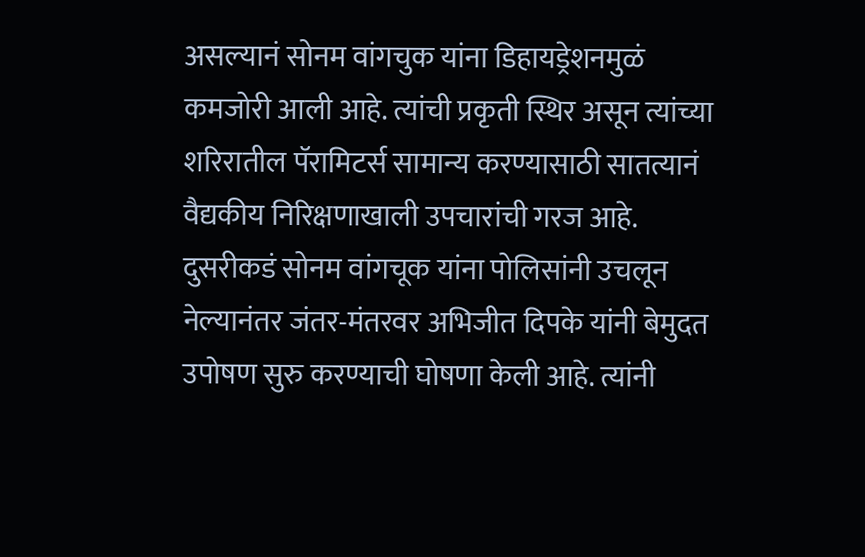असल्यानं सोनम वांगचुक यांना डिहायड्रेशनमुळं कमजोरी आली आहे. त्यांची प्रकृती स्थिर असून त्यांच्या शरिरातील पॅरामिटर्स सामान्य करण्यासाठी सातत्यानं वैद्यकीय निरिक्षणाखाली उपचारांची गरज आहे.
दुसरीकडं सोनम वांगचूक यांना पोलिसांनी उचलून नेल्यानंतर जंतर-मंतरवर अभिजीत दिपके यांनी बेमुदत उपोषण सुरु करण्याची घोषणा केली आहे. त्यांनी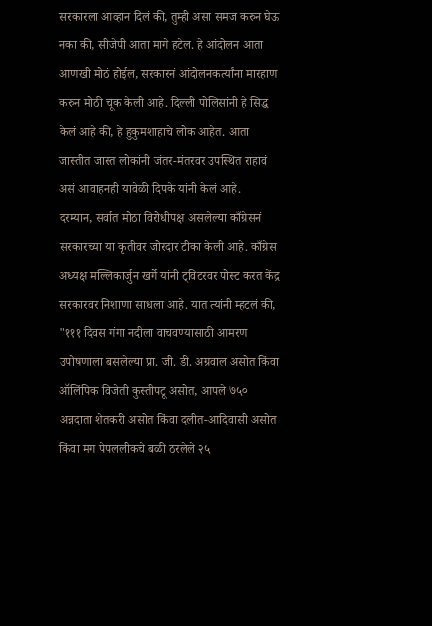सरकारला आव्हान दिलं की, तुम्ही असा समज करुन घेऊ नका की, सीजेपी आता मागे हटेल. हे आंदोलन आता आणखी मोठं होईल, सरकारनं आंदोलनकर्त्यांना मारहाण करुन मोठी चूक केली आहे. दिल्ली पोलिसांनी हे सिद्ध केलं आहे की, हे हुकुमशाहाचे लोक आहेत. आता जास्तीत जास्त लोकांनी जंतर-मंतरवर उपस्थित राहावं असं आवाहनही यावेळी दिपके यांनी केलं आहे.
दरम्यान, सर्वात मोठा विरोधीपक्ष असलेल्या काँग्रेसनं सरकारच्या या कृतीवर जोरदार टीका केली आहे. काँग्रेस अध्यक्ष मल्लिकार्जुन खर्गे यांनी ट्विटरवर पोस्ट करत केंद्र सरकारवर निशाणा साधला आहे. यात त्यांनी म्हटलं की, "१११ दिवस गंगा नदीला वाचवण्यासाठी आमरण उपोषणाला बसलेल्या प्रा. जी. डी. अग्रवाल असोत किंवा ऑलिंपिक विजेती कुस्तीपटू असोत, आपले ७५० अन्नदाता शेतकरी असोत किंवा दलीत-आदिवासी असोत किंवा मग पेपललीकचे बळी ठरलेले २५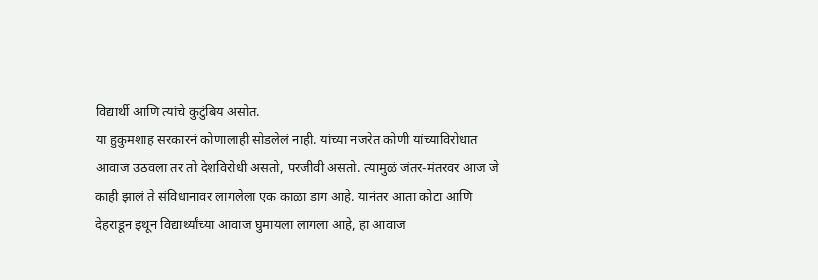विद्यार्थी आणि त्यांचे कुटुंबिय असोत.
या हुकुमशाह सरकारनं कोणालाही सोडलेलं नाही. यांच्या नजरेत कोणी यांच्याविरोधात आवाज उठवला तर तो देशविरोधी असतो, परजीवी असतो. त्यामुळं जंतर-मंतरवर आज जे काही झालं ते संविधानावर लागलेला एक काळा डाग आहे. यानंतर आता कोटा आणि देहराडून इथून विद्यार्थ्यांच्या आवाज घुमायला लागला आहे, हा आवाज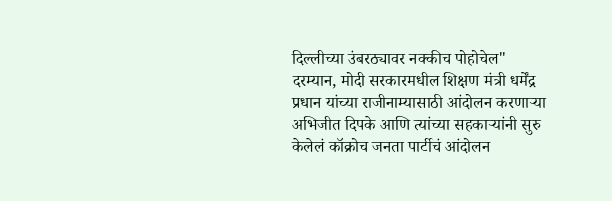दिल्लीच्या उंबरठ्यावर नक्कीच पोहोचेल"
दरम्यान, मोदी सरकारमधील शिक्षण मंत्री धर्मेंद्र प्रधान यांच्या राजीनाम्यासाठी आंदोलन करणाऱ्या अभिजीत दिपके आणि त्यांच्या सहकाऱ्यांनी सुरु केलेलं कॉक्रोच जनता पार्टीचं आंदोलन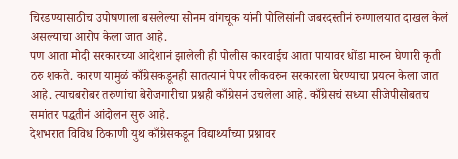चिरडण्यासाठीच उपोषणाला बसलेल्या सोनम वांगचूक यांनी पोलिसांनी जबरदस्तीनं रुग्णालयात दाखल केलं असल्याचा आरोप केला जात आहे.
पण आता मोदी सरकारच्या आदेशानं झालेली ही पोलीस कारवाईच आता पायावर धोंडा मारुन घेणारी कृती ठरु शकते. कारण यामुळं काँग्रेसकडूनही सातत्यानं पेपर लीकवरुन सरकारला घेरण्याचा प्रयत्न केला जात आहे. त्याचबरोबर तरुणांचा बेरोजगारीचा प्रश्नही काँग्रेसनं उचलेला आहे. काँग्रेसचं सध्या सीजेपीसोबतच समांतर पद्धतीनं आंदोलन सुरु आहे.
देशभरात विविध ठिकाणी युथ काँग्रेसकडून विद्यार्थ्यांच्या प्रश्नावर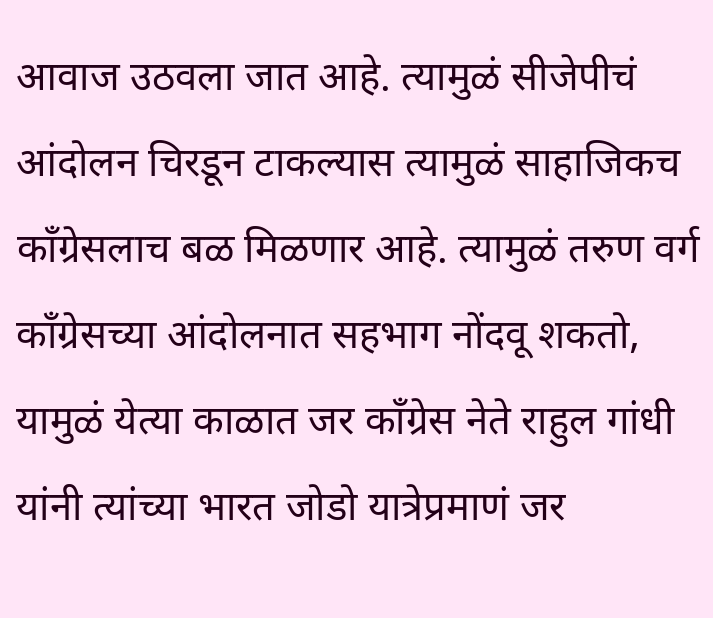आवाज उठवला जात आहे. त्यामुळं सीजेपीचं आंदोलन चिरडून टाकल्यास त्यामुळं साहाजिकच काँग्रेसलाच बळ मिळणार आहे. त्यामुळं तरुण वर्ग काँग्रेसच्या आंदोलनात सहभाग नोंदवू शकतो, यामुळं येत्या काळात जर काँग्रेस नेते राहुल गांधी यांनी त्यांच्या भारत जोडो यात्रेप्रमाणं जर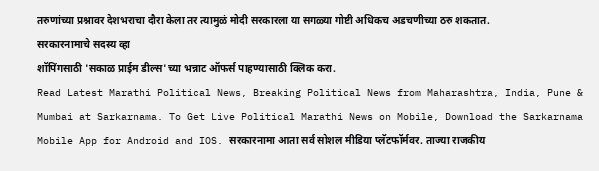तरुणांच्या प्रश्नावर देशभराचा दौरा केला तर त्यामुळं मोदी सरकारला या सगळ्या गोष्टी अधिकच अडचणीच्या ठरु शकतात.
सरकारनामाचे सदस्य व्हा
शॉपिंगसाठी 'सकाळ प्राईम डील्स'च्या भन्नाट ऑफर्स पाहण्यासाठी क्लिक करा.
Read Latest Marathi Political News, Breaking Political News from Maharashtra, India, Pune & Mumbai at Sarkarnama. To Get Live Political Marathi News on Mobile, Download the Sarkarnama Mobile App for Android and IOS. सरकारनामा आता सर्व सोशल मीडिया प्लॅटफॉर्मवर. ताज्या राजकीय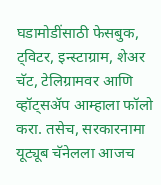घडामोडींसाठी फेसबुक, ट्विटर, इन्स्टाग्राम, शेअर चॅट, टेलिग्रामवर आणि व्हॉट्सॲप आम्हाला फॉलो करा. तसेच, सरकारनामा यूट्यूब चॅनेलला आजच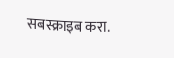सबस्क्राइब करा.